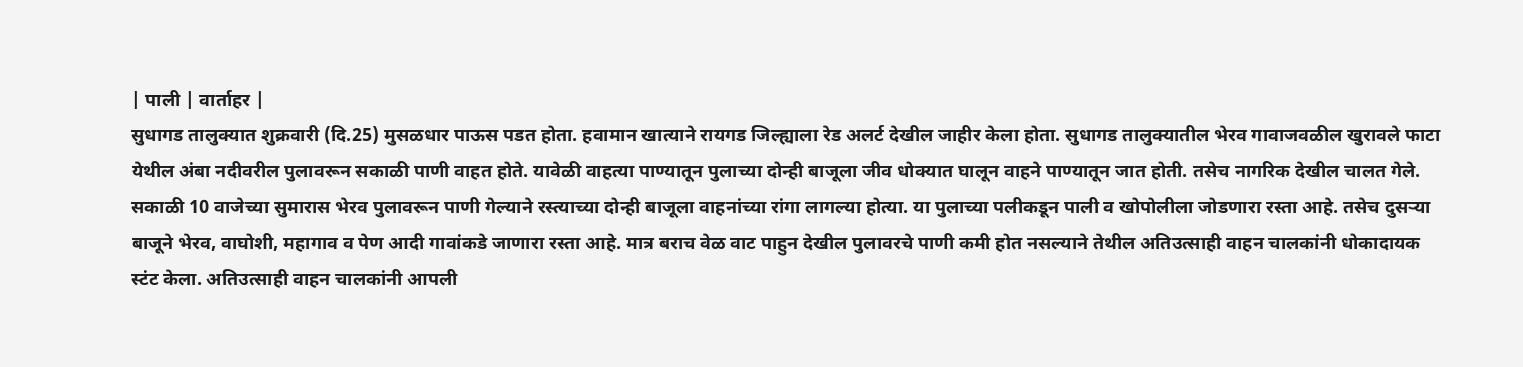| पाली | वार्ताहर |
सुधागड तालुक्यात शुक्रवारी (दि.25) मुसळधार पाऊस पडत होता. हवामान खात्याने रायगड जिल्ह्याला रेड अलर्ट देखील जाहीर केला होता. सुधागड तालुक्यातील भेरव गावाजवळील खुरावले फाटा येथील अंबा नदीवरील पुलावरून सकाळी पाणी वाहत होते. यावेळी वाहत्या पाण्यातून पुलाच्या दोन्ही बाजूला जीव धोक्यात घालून वाहने पाण्यातून जात होती. तसेच नागरिक देखील चालत गेले.
सकाळी 10 वाजेच्या सुमारास भेरव पुलावरून पाणी गेल्याने रस्त्याच्या दोन्ही बाजूला वाहनांच्या रांगा लागल्या होत्या. या पुलाच्या पलीकडून पाली व खोपोलीला जोडणारा रस्ता आहे. तसेच दुसऱ्या बाजूने भेरव, वाघोशी, महागाव व पेण आदी गावांकडे जाणारा रस्ता आहे. मात्र बराच वेळ वाट पाहुन देखील पुलावरचे पाणी कमी होत नसल्याने तेथील अतिउत्साही वाहन चालकांनी धोकादायक स्टंट केला. अतिउत्साही वाहन चालकांनी आपली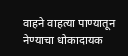वाहने वाहत्या पाण्यातून नेण्याचा धोकादायक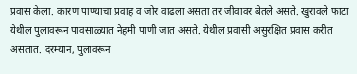प्रवास केला. कारण पाण्याचा प्रवाह व जोर वाढला असता तर जीवावर बेतले असते. खुरावले फाटा येथील पुलावरून पावसाळ्यात नेहमी पाणी जात असते. येथील प्रवासी असुरक्षित प्रवास करीत असतात. दरम्यान, पुलावरून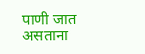पाणी जात असताना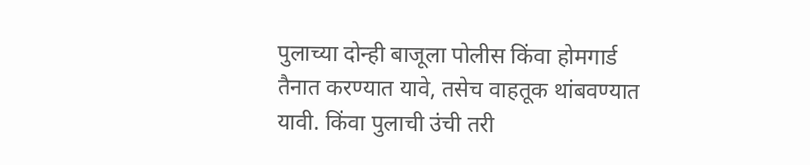पुलाच्या दोन्ही बाजूला पोलीस किंवा होमगार्ड तैनात करण्यात यावे, तसेच वाहतूक थांबवण्यात यावी. किंवा पुलाची उंची तरी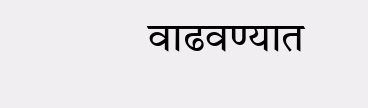वाढवण्यात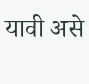यावी असे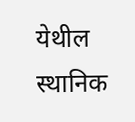येथील स्थानिक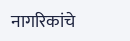नागरिकांचे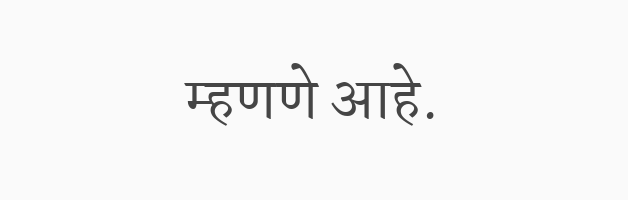म्हणणे आहे.